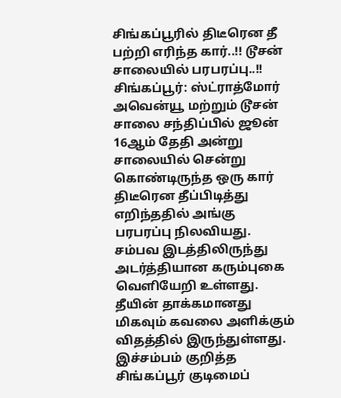சிங்கப்பூரில் திடீரென தீ பற்றி எரிந்த கார்..!! டூசன் சாலையில் பரபரப்பு..!!
சிங்கப்பூர்: ஸ்ட்ராத்மோர் அவென்யூ மற்றும் டூசன் சாலை சந்திப்பில் ஜூன் 16ஆம் தேதி அன்று சாலையில் சென்று கொண்டிருந்த ஒரு கார் திடீரென தீப்பிடித்து எறிந்ததில் அங்கு பரபரப்பு நிலவியது.
சம்பவ இடத்திலிருந்து அடர்த்தியான கரும்புகை வெளியேறி உள்ளது. தீயின் தாக்கமானது மிகவும் கவலை அளிக்கும் விதத்தில் இருந்துள்ளது.
இச்சம்பம் குறித்த சிங்கப்பூர் குடிமைப்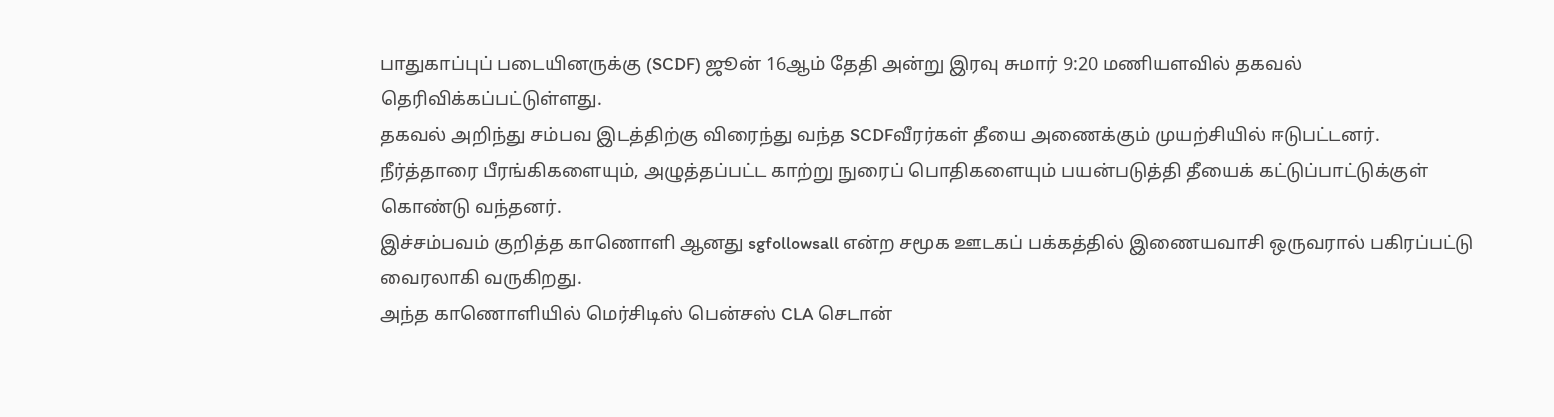பாதுகாப்புப் படையினருக்கு (SCDF) ஜூன் 16ஆம் தேதி அன்று இரவு சுமார் 9:20 மணியளவில் தகவல் தெரிவிக்கப்பட்டுள்ளது.
தகவல் அறிந்து சம்பவ இடத்திற்கு விரைந்து வந்த SCDFவீரர்கள் தீயை அணைக்கும் முயற்சியில் ஈடுபட்டனர். நீர்த்தாரை பீரங்கிகளையும், அழுத்தப்பட்ட காற்று நுரைப் பொதிகளையும் பயன்படுத்தி தீயைக் கட்டுப்பாட்டுக்குள் கொண்டு வந்தனர்.
இச்சம்பவம் குறித்த காணொளி ஆனது sgfollowsall என்ற சமூக ஊடகப் பக்கத்தில் இணையவாசி ஒருவரால் பகிரப்பட்டு வைரலாகி வருகிறது.
அந்த காணொளியில் மெர்சிடிஸ் பென்சஸ் CLA செடான்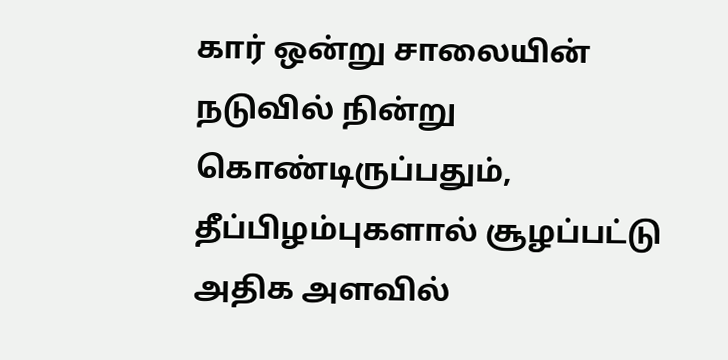கார் ஒன்று சாலையின் நடுவில் நின்று கொண்டிருப்பதும், தீப்பிழம்புகளால் சூழப்பட்டு அதிக அளவில்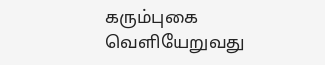கரும்புகை வெளியேறுவது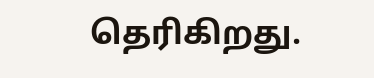தெரிகிறது.